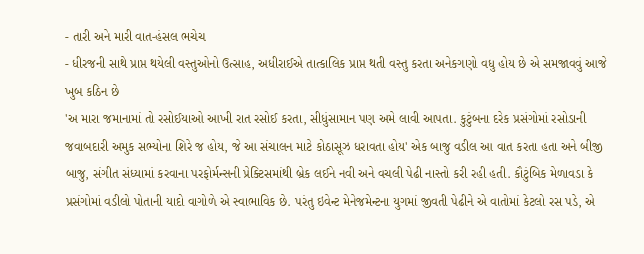- તારી અને મારી વાત-હંસલ ભચેચ
- ધીરજની સાથે પ્રાપ્ત થયેલી વસ્તુઓનો ઉત્સાહ, અધીરાઈએ તાત્કાલિક પ્રાપ્ત થતી વસ્તુ કરતા અનેકગણો વધુ હોય છે એ સમજાવવું આજે ખુબ કઠિન છે
'અ મારા જમાનામાં તો રસોઈયાઓ આખી રાત રસોઈ કરતા, સીધુંસામાન પણ અમે લાવી આપતા. કુટુંબના દરેક પ્રસંગોમાં રસોડાની જવાબદારી અમુક સભ્યોના શિરે જ હોય, જે આ સંચાલન માટે કોઠાસૂઝ ધરાવતા હોય' એક બાજુ વડીલ આ વાત કરતા હતા અને બીજી બાજુ, સંગીત સંધ્યામાં કરવાના પરફોર્મન્સની પ્રેક્ટિસમાંથી બ્રેક લઈને નવી અને વચલી પેઢી નાસ્તો કરી રહી હતી. કૌટુંબિક મેળાવડા કે પ્રસંગોમાં વડીલો પોતાની યાદો વાગોળે એ સ્વાભાવિક છે. પરંતુ ઇવેન્ટ મેનેજમેન્ટના યુગમાં જીવતી પેઢીને એ વાતોમાં કેટલો રસ પડે, એ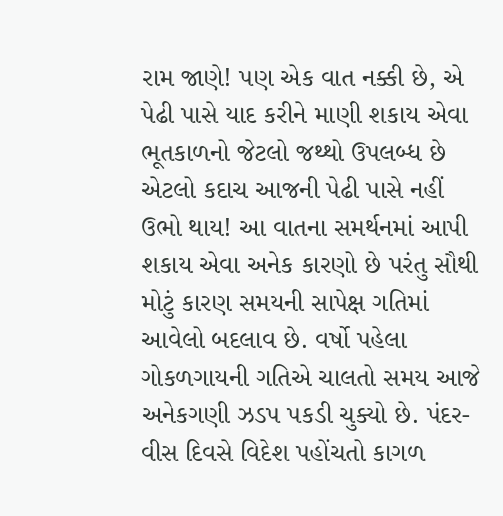રામ જાણે! પણ એક વાત નક્કી છે, એ પેઢી પાસે યાદ કરીને માણી શકાય એવા ભૂતકાળનો જેટલો જથ્થો ઉપલબ્ધ છે એટલો કદાચ આજની પેઢી પાસે નહીં ઉભો થાય! આ વાતના સમર્થનમાં આપી શકાય એવા અનેક કારણો છે પરંતુ સૌથી મોટું કારણ સમયની સાપેક્ષ ગતિમાં આવેલો બદલાવ છે. વર્ષો પહેલા ગોકળગાયની ગતિએ ચાલતો સમય આજે અનેકગણી ઝડપ પકડી ચુક્યો છે. પંદર-વીસ દિવસે વિદેશ પહોંચતો કાગળ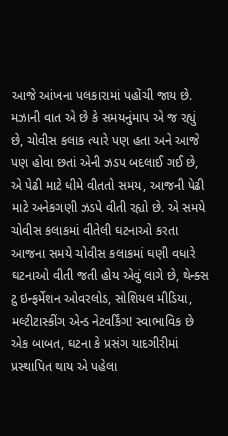આજે આંખના પલકારામાં પહોંચી જાય છે. મઝાની વાત એ છે કે સમયનુંમાપ એ જ રહ્યું છે, ચોવીસ કલાક ત્યારે પણ હતા અને આજે પણ હોવા છતાં એની ઝડપ બદલાઈ ગઈ છે, એ પેઢી માટે ધીમે વીતતો સમય, આજની પેઢી માટે અનેકગણી ઝડપે વીતી રહ્યો છે. એ સમયે ચોવીસ કલાકમાં વીતેલી ઘટનાઓ કરતા આજના સમયે ચોવીસ કલાકમાં ઘણી વધારે ઘટનાઓ વીતી જતી હોય એવું લાગે છે, થેન્ક્સ ટુ ઇન્ફર્મેશન ઓવરલોડ, સોશિયલ મીડિયા, મલ્ટીટાસ્કીંગ એન્ડ નેટવર્કિંગ! સ્વાભાવિક છે એક બાબત, ઘટના કે પ્રસંગ યાદગીરીમાં પ્રસ્થાપિત થાય એ પહેલા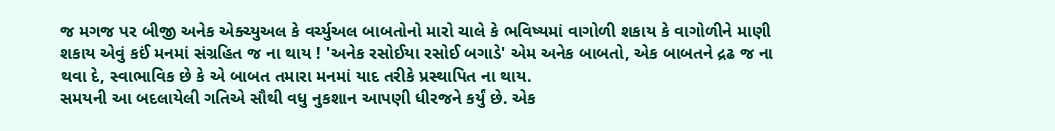જ મગજ પર બીજી અનેક એક્ચ્યુઅલ કે વર્ચ્યુઅલ બાબતોનો મારો ચાલે કે ભવિષ્યમાં વાગોળી શકાય કે વાગોળીને માણી શકાય એવું કઈં મનમાં સંગ્રહિત જ ના થાય ! 'અનેક રસોઈયા રસોઈ બગાડે' એમ અનેક બાબતો, એક બાબતને દ્રઢ જ ના થવા દે, સ્વાભાવિક છે કે એ બાબત તમારા મનમાં યાદ તરીકે પ્રસ્થાપિત ના થાય.
સમયની આ બદલાયેલી ગતિએ સૌથી વધુ નુકશાન આપણી ધીરજને કર્યું છે. એક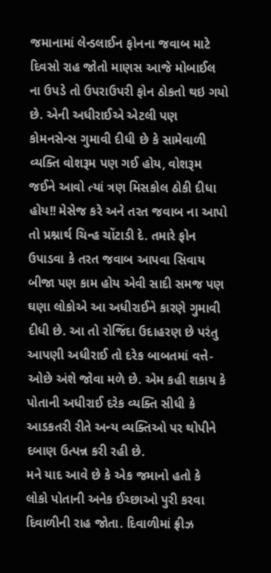જમાનામાં લેન્ડલાઈન ફોનના જવાબ માટે દિવસો રાહ જોતો માણસ આજે મોબાઈલ ના ઉપડે તો ઉપરાઉપરી ફોન ઠોકતો થઇ ગયો છે. એની અધીરાઈએ એટલી પણ કોમનસેન્સ ગુમાવી દીધી છે કે સામેવાળી વ્યક્તિ વોશરૂમ પણ ગઈ હોય, વોશરૂમ જઈને આવો ત્યાં ત્રણ મિસકોલ ઠોકી દીધા હોય!! મેસેજ કરે અને તરત જવાબ ના આપો તો પ્રશ્નાર્થ ચિન્હ ચોંટાડી દે. તમારે ફોન ઉપાડવા કે તરત જવાબ આપવા સિવાય બીજા પણ કામ હોય એવી સાદી સમજ પણ ઘણા લોકોએ આ અધીરાઈને કારણે ગુમાવી દીધી છે. આ તો રોજિંદા ઉદાહરણ છે પરંતુ આપણી અધીરાઈ તો દરેક બાબતમાં વત્તે-ઓછે અંશે જોવા મળે છે. એમ કહી શકાય કે પોતાની અધીરાઈ દરેક વ્યક્તિ સીધી કે આડકતરી રીતે અન્ય વ્યક્તિઓ પર થોપીને દબાણ ઉત્પન્ન કરી રહી છે.
મને યાદ આવે છે કે એક જમાનો હતો કે લોકો પોતાની અનેક ઈચ્છાઓ પુરી કરવા દિવાળીની રાહ જોતા. દિવાળીમાં ફ્રીઝ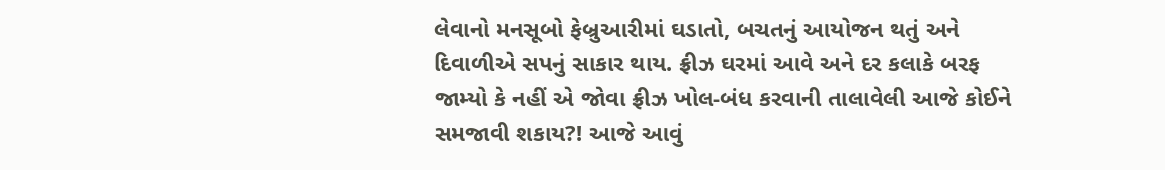લેવાનો મનસૂબો ફેબ્રુઆરીમાં ઘડાતો, બચતનું આયોજન થતું અને દિવાળીએ સપનું સાકાર થાય. ફ્રીઝ ઘરમાં આવે અને દર કલાકે બરફ જામ્યો કે નહીં એ જોવા ફ્રીઝ ખોલ-બંધ કરવાની તાલાવેલી આજે કોઈને સમજાવી શકાય?! આજે આવું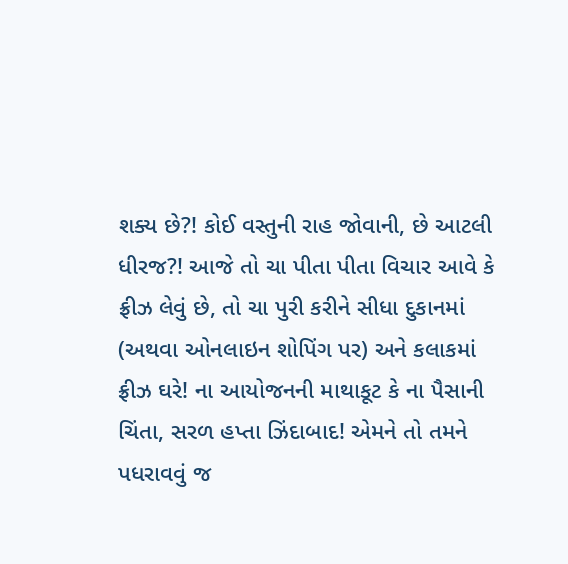શક્ય છે?! કોઈ વસ્તુની રાહ જોવાની, છે આટલી ધીરજ?! આજે તો ચા પીતા પીતા વિચાર આવે કે ફ્રીઝ લેવું છે, તો ચા પુરી કરીને સીધા દુકાનમાં (અથવા ઓનલાઇન શોપિંગ પર) અને કલાકમાં ફ્રીઝ ઘરે! ના આયોજનની માથાકૂટ કે ના પૈસાની ચિંતા, સરળ હપ્તા ઝિંદાબાદ! એમને તો તમને પધરાવવું જ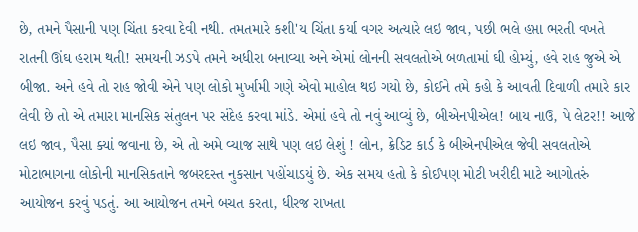છે, તમને પૈસાની પણ ચિંતા કરવા દેવી નથી. તમતમારે કશી'ય ચિંતા કર્યા વગર અત્યારે લઇ જાવ, પછી ભલે હપ્તા ભરતી વખતે રાતની ઊંઘ હરામ થતી! સમયની ઝડપે તમને અધીરા બનાવ્યા અને એમાં લોનની સવલતોએ બળતામાં ઘી હોમ્યું, હવે રાહ જુએ એ બીજા. અને હવે તો રાહ જોવી એને પણ લોકો મુર્ખામી ગણે એવો માહોલ થઇ ગયો છે, કોઈને તમે કહો કે આવતી દિવાળી તમારે કાર લેવી છે તો એ તમારા માનસિક સંતુલન પર સંદેહ કરવા માંડે. એમાં હવે તો નવું આવ્યું છે, બીએનપીએલ! બાય નાઉ, પે લેટર!! આજે લઇ જાવ, પૈસા ક્યાં જવાના છે, એ તો અમે વ્યાજ સાથે પણ લઇ લેશું ! લોન, ક્રેડિટ કાર્ડ કે બીએનપીએલ જેવી સવલતોએ મોટાભાગના લોકોની માનસિકતાને જબરદસ્ત નુકસાન પહોંચાડયું છે. એક સમય હતો કે કોઈપણ મોટી ખરીદી માટે આગોતરું આયોજન કરવું પડતું. આ આયોજન તમને બચત કરતા, ધીરજ રાખતા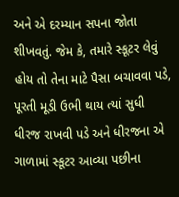અને એ દરમ્યાન સપના જોતા શીખવતું. જેમ કે, તમારે સ્કૂટર લેવું હોય તો તેના માટે પૈસા બચાવવા પડે, પૂરતી મૂડી ઉભી થાય ત્યાં સુધી ધીરજ રાખવી પડે અને ધીરજના એ ગાળામાં સ્કૂટર આવ્યા પછીના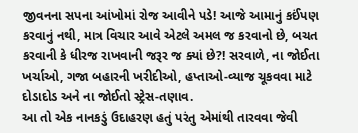જીવનના સપના આંખોમાં રોજ આવીને પડે! આજે આમાનું કઈંપણ કરવાનું નથી, માત્ર વિચાર આવે એટલે અમલ જ કરવાનો છે, બચત કરવાની કે ધીરજ રાખવાની જરૂર જ ક્યાં છે?! સરવાળે, ના જોઈતા ખર્ચાઓ, ગજા બહારની ખરીદીઓ, હપ્તાઓ-વ્યાજ ચૂકવવા માટે દોડાદોડ અને ના જોઈતો સ્ટ્રેસ-તણાવ.
આ તો એક નાનકડું ઉદાહરણ હતું પરંતુ એમાંથી તારવવા જેવી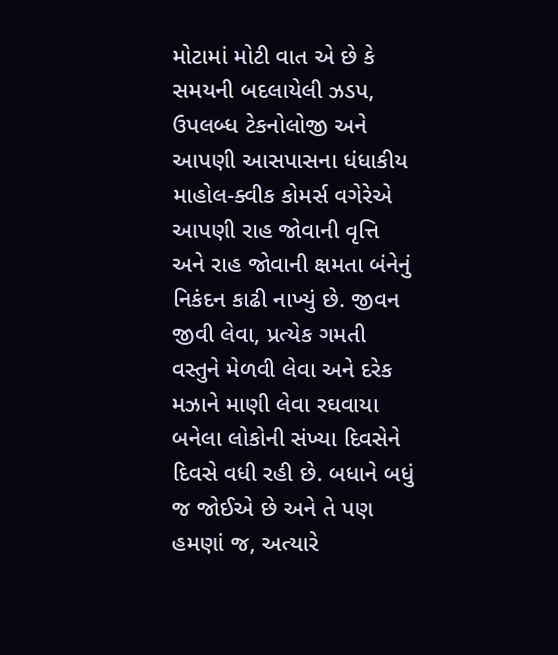મોટામાં મોટી વાત એ છે કે સમયની બદલાયેલી ઝડપ, ઉપલબ્ધ ટેકનોલોજી અને આપણી આસપાસના ધંધાકીય માહોલ-ક્વીક કોમર્સ વગેરેએ આપણી રાહ જોવાની વૃત્તિ અને રાહ જોવાની ક્ષમતા બંનેનું નિકંદન કાઢી નાખ્યું છે. જીવન જીવી લેવા, પ્રત્યેક ગમતી વસ્તુને મેળવી લેવા અને દરેક મઝાને માણી લેવા રઘવાયા બનેલા લોકોની સંખ્યા દિવસેને દિવસે વધી રહી છે. બધાને બધું જ જોઈએ છે અને તે પણ હમણાં જ, અત્યારે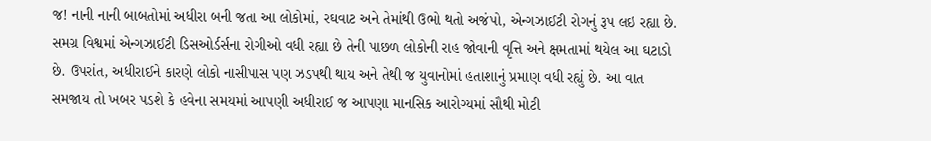જ! નાની નાની બાબતોમાં અધીરા બની જતા આ લોકોમાં, રઘવાટ અને તેમાંથી ઉભો થતો અજંપો, એન્ગઝાઈટી રોગનું રૂપ લઇ રહ્યા છે. સમગ્ર વિશ્વમાં એન્ગઝાઈટી ડિસઓર્ડર્સના રોગીઓ વધી રહ્યા છે તેની પાછળ લોકોની રાહ જોવાની વૃત્તિ અને ક્ષમતામાં થયેલ આ ઘટાડો છે. ઉપરાંત, અધીરાઈને કારણે લોકો નાસીપાસ પણ ઝડપથી થાય અને તેથી જ યુવાનોમાં હતાશાનું પ્રમાણ વધી રહ્યું છે. આ વાત સમજાય તો ખબર પડશે કે હવેના સમયમાં આપણી અધીરાઈ જ આપણા માનસિક આરોગ્યમાં સૌથી મોટી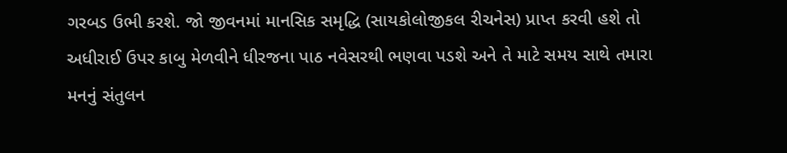ગરબડ ઉભી કરશે. જો જીવનમાં માનસિક સમૃદ્ધિ (સાયકોલોજીકલ રીચનેસ) પ્રાપ્ત કરવી હશે તો અધીરાઈ ઉપર કાબુ મેળવીને ધીરજના પાઠ નવેસરથી ભણવા પડશે અને તે માટે સમય સાથે તમારા મનનું સંતુલન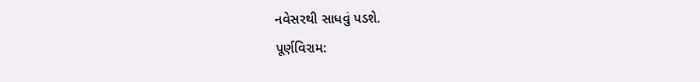નવેસરથી સાધવું પડશે.
પૂર્ણવિરામ: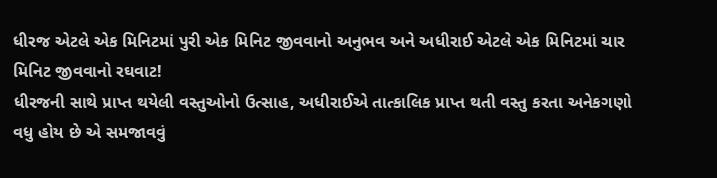ધીરજ એટલે એક મિનિટમાં પુરી એક મિનિટ જીવવાનો અનુભવ અને અધીરાઈ એટલે એક મિનિટમાં ચાર મિનિટ જીવવાનો રઘવાટ!
ધીરજની સાથે પ્રાપ્ત થયેલી વસ્તુઓનો ઉત્સાહ, અધીરાઈએ તાત્કાલિક પ્રાપ્ત થતી વસ્તુ કરતા અનેકગણો વધુ હોય છે એ સમજાવવું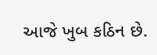આજે ખુબ કઠિન છે.